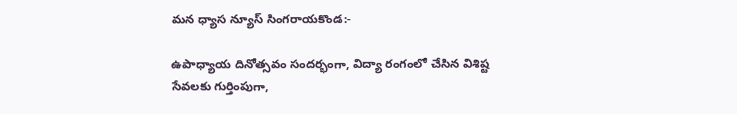మన ధ్యాస న్యూస్ సింగరాయకొండ:-

ఉపాధ్యాయ దినోత్సవం సందర్భంగా, విద్యా రంగంలో చేసిన విశిష్ట సేవలకు గుర్తింపుగా,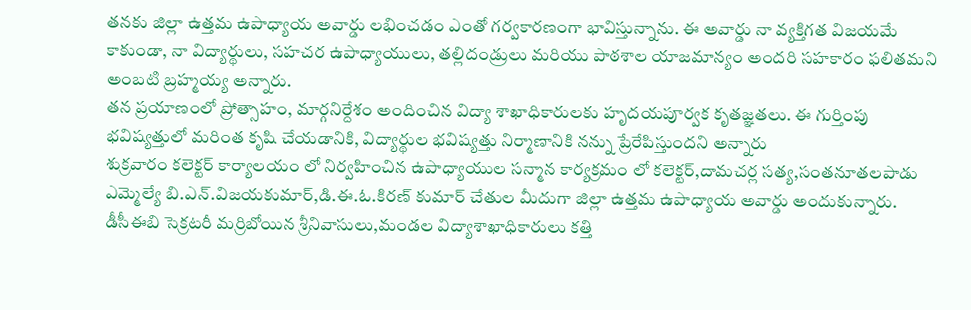తనకు జిల్లా ఉత్తమ ఉపాధ్యాయ అవార్డు లభించడం ఎంతో గర్వకారణంగా భావిస్తున్నాను. ఈ అవార్డు నా వ్యక్తిగత విజయమే కాకుండా, నా విద్యార్థులు, సహచర ఉపాధ్యాయులు, తల్లిదండ్రులు మరియు పాఠశాల యాజమాన్యం అందరి సహకారం ఫలితమని అంబటి బ్రహ్మయ్య అన్నారు.
తన ప్రయాణంలో ప్రోత్సాహం, మార్గనిర్దేశం అందించిన విద్యా శాఖాధికారులకు హృదయపూర్వక కృతజ్ఞతలు. ఈ గుర్తింపు భవిష్యత్తులో మరింత కృషి చేయడానికి, విద్యార్థుల భవిష్యత్తు నిర్మాణానికి నన్ను ప్రేరేపిస్తుందని అన్నారు
శుక్రవారం కలెక్టర్ కార్యాలయం లో నిర్వహించిన ఉపాధ్యాయుల సన్మాన కార్యక్రమం లో కలెక్టర్,దామచర్ల సత్య,సంతనూతలపాడు ఎమ్మెల్యే బి.ఎన్.విజయకుమార్,డి.ఈ.ఓ.కిరణ్ కుమార్ చేతుల మీదుగా జిల్లా ఉత్తమ ఉపాధ్యాయ అవార్డు అందుకున్నారు.
డీసీఈబి సెక్రటరీ మర్రిబోయిన శ్రీనివాసులు,మండల విద్యాశాఖాధికారులు కత్తి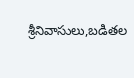శ్రీనివాసులు,బడితల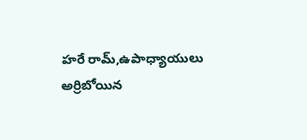హరే రామ్,ఉపాధ్యాయులు అర్రిబోయిన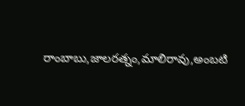రాంబాబు,జాలరత్నం,మాలిరావు,అంబటి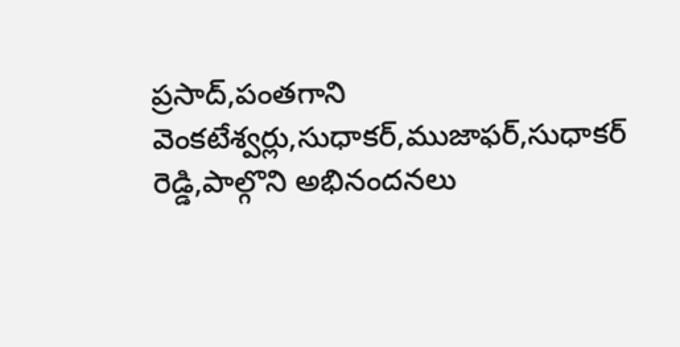ప్రసాద్,పంతగాని వెంకటేశ్వర్లు,సుధాకర్,ముజాఫర్,సుధాకర్ రెడ్డి,పాల్గొని అభినందనలు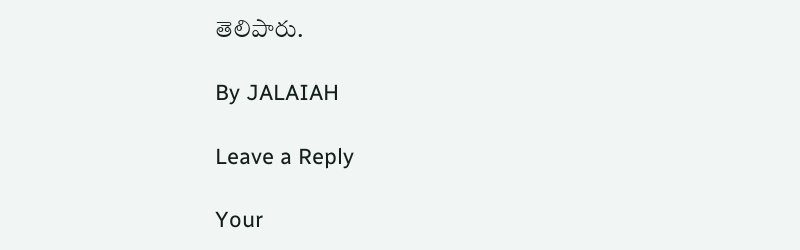తెలిపారు.

By JALAIAH

Leave a Reply

Your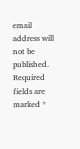email address will not be published. Required fields are marked *